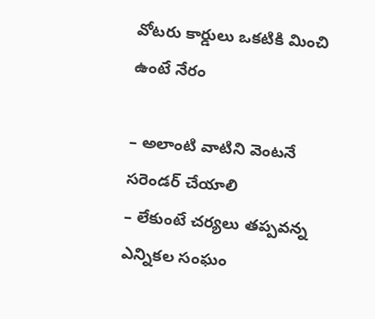వోటరు కార్డులు ఒకటికి మించి ఉంటే నేరం

– అలాంటి వాటిని వెంటనే సరెండర్‌ ‌చేయాలి
– లేకుంటే చర్యలు తప్పవన్న ఎన్నికల సంఘం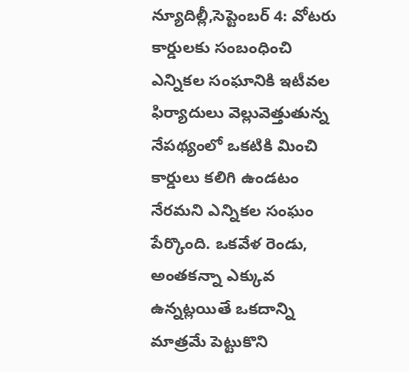న్యూదిల్లీ,సెప్టెంబర్ 4: వోటరు కార్డులకు సంబంధించి ఎన్నికల సంఘానికి ఇటీవల ఫిర్యాదులు వెల్లువెత్తుతున్న నేపథ్యంలో ఒకటికి మించి కార్డులు కలిగి ఉండటం నేరమని ఎన్నికల సంఘం పేర్కొంది. ఒకవేళ రెండు, అంతకన్నా ఎక్కువ ఉన్నట్లయితే ఒకదాన్ని మాత్రమే పెట్టుకొని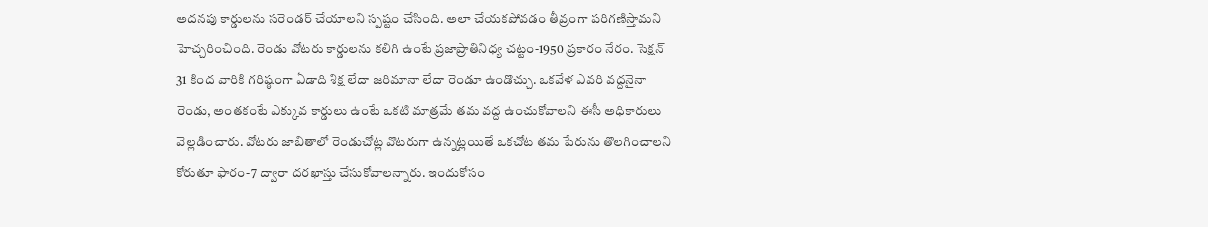అదనపు కార్డులను సరెండర్‌ ‌చేయాలని స్పష్టం చేసింది. అలా చేయకపోవడం తీవ్రంగా పరిగణిస్తామని హెచ్చ‌రించింది. రెండు వోటరు కార్డులను కలిగి ఉంటే ప్రజాప్రాతినిధ్య చట్టం-1950 ప్రకారం నేరం. సెక్షన్‌ 31 కింద వారికి గరిష్ఠంగా ఏడాది శిక్ష లేదా జరిమానా లేదా రెండూ ఉండొచ్చు. ఒకవేళ ఎవరి వద్దనైనా రెండు, అంతకంటే ఎక్కువ కార్డులు ఉంటే ఒకటి మాత్రమే తమ వద్ద ఉంచుకోవాలని ఈసీ అధికారులు వెల్లడించారు. వోటరు జాబితాలో రెండుచోట్ల వొటరుగా ఉన్నట్లయితే ఒకచోట తమ పేరును తొలగించాలని కోరుతూ ఫారం-7 ద్వారా దరఖాస్తు చేసుకోవాలన్నారు. ఇందుకోసం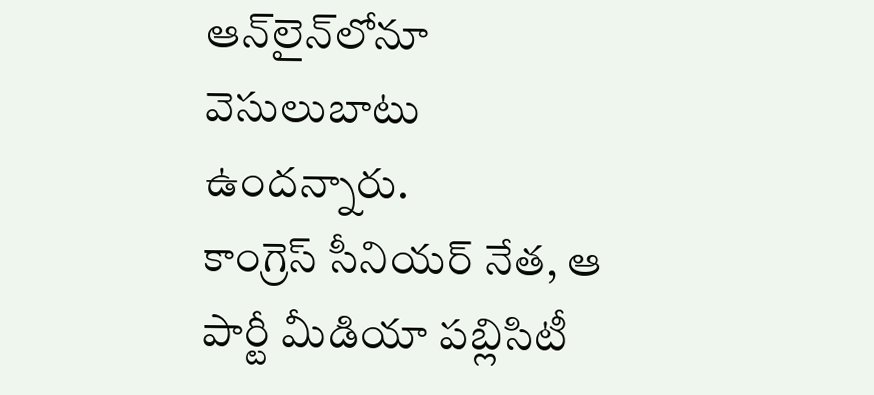ఆన్‌లైన్‌లోనూ వెసులుబాటు ఉందన్నారు. కాంగ్రెస్‌ ‌సీనియర్‌ ‌నేత, ఆ పార్టీ మీడియా పబ్లిసిటీ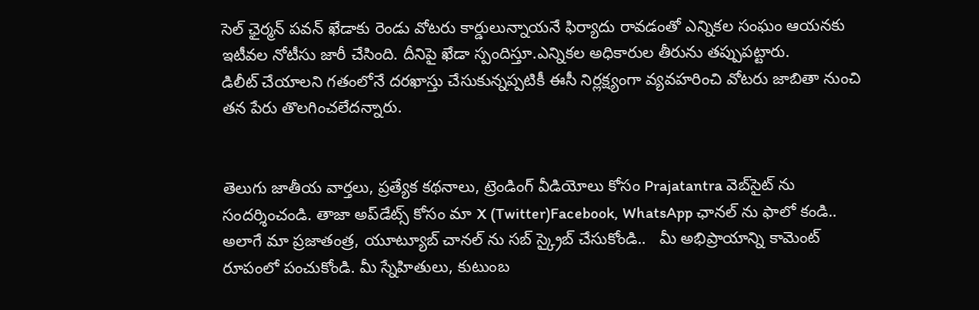సెల్‌ ‌ఛైర్మన్‌ ‌పవన్‌ ‌ఖేడాకు రెండు వోటరు కార్డులున్నాయనే ఫిర్యాదు రావడంతో ఎన్నికల సంఘం ఆయనకు ఇటీవల నోటీసు జారీ చేసింది. దీనిపై ఖేడా స్పందిస్తూ.ఎన్నికల అధికారుల తీరును తప్పుపట్టారు. డిలీట్‌ ‌చేయాలని గతంలోనే దరఖాస్తు చేసుకున్నప్పటికీ ఈసీ నిర్ల‌క్ష్యంగా వ్యవహరించి వోటరు జాబితా నుంచి  తన పేరు తొలగించలేదన్నారు.


తెలుగు జాతీయ వార్తలు, ప్రత్యేక కథనాలు, ట్రెండింగ్ వీడియోలు కోసం Prajatantra వెబ్‌సైట్ ను సందర్శించండి. తాజా అప్‌డేట్స్ కోసం మా X (Twitter)Facebook, WhatsApp ఛానల్ ను ఫాలో కండి.. అలాగే మా ప్రజాతంత్ర, యూట్యూబ్ చానల్ ను సబ్ స్క్రైబ్ చేసుకోండి..   మీ అభిప్రాయాన్ని కామెంట్ రూపంలో పంచుకోండి. మీ స్నేహితులు, కుటుంబ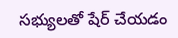సభ్యులతో షేర్ చేయడం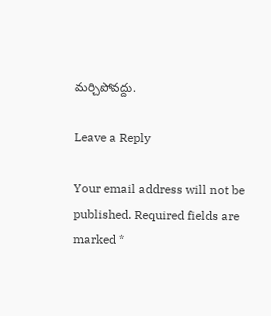మర్చిపోవద్దు.

Leave a Reply

Your email address will not be published. Required fields are marked *